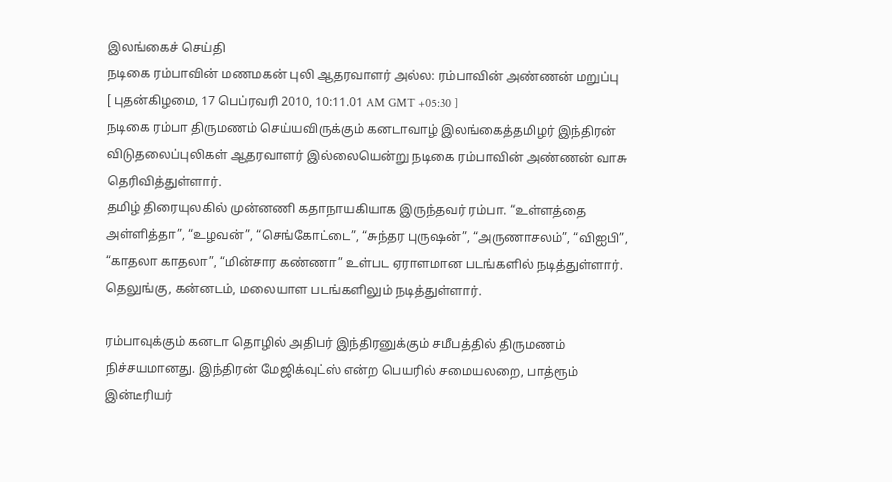இலங்கைச் செய்தி
நடிகை ரம்பாவின் மணமகன் புலி ஆதரவாளர் அல்ல: ரம்பாவின் அண்ணன் மறுப்பு
[ புதன்கிழமை, 17 பெப்ரவரி 2010, 10:11.01 AM GMT +05:30 ]
நடிகை ரம்பா திருமணம் செய்யவிருக்கும் கனடாவாழ் இலங்கைத்தமிழர் இந்திரன் விடுதலைப்புலிகள் ஆதரவாளர் இல்லையென்று நடிகை ரம்பாவின் அண்ணன் வாசு தெரிவித்துள்ளார்.
தமிழ் திரையுலகில் முன்னணி கதாநாயகியாக இருந்தவர் ரம்பா. “உள்ளத்தை அள்ளித்தா”, “உழவன்”, “செங்கோட்டை”, “சுந்தர புருஷன்”, “அருணாசலம்”, “விஐபி”, “காதலா காதலா”, “மின்சார கண்ணா” உள்பட ஏராளமான படங்களில் நடித்துள்ளார். தெலுங்கு, கன்னடம், மலையாள படங்களிலும் நடித்துள்ளார்.

ரம்பாவுக்கும் கனடா தொழில் அதிபர் இந்திரனுக்கும் சமீபத்தில் திருமணம் நிச்சயமானது. இந்திரன் மேஜிக்வுட்ஸ் என்ற பெயரில் சமையலறை, பாத்ரூம் இன்டீரியர்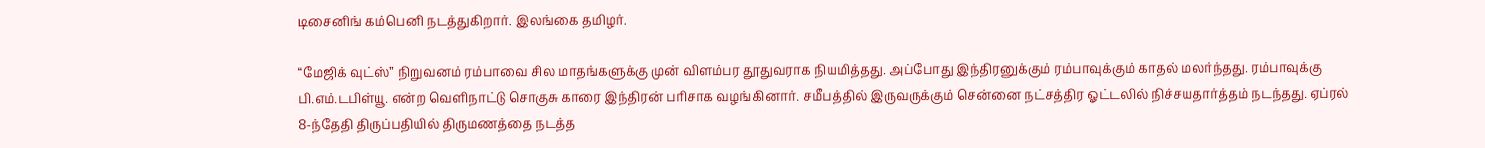டிசைனிங் கம்பெனி நடத்துகிறார். இலங்கை தமிழர்.

“மேஜிக் வுட்ஸ்” நிறுவனம் ரம்பாவை சில மாதங்களுக்கு முன் விளம்பர தூதுவராக நியமித்தது. அப்போது இந்திரனுக்கும் ரம்பாவுக்கும் காதல் மலர்ந்தது. ரம்பாவுக்கு பி.எம்.டபிள்யூ. என்ற வெளிநாட்டு சொகுசு காரை இந்திரன் பரிசாக வழங்கினார். சமீபத்தில் இருவருக்கும் சென்னை நட்சத்திர ஓட்டலில் நிச்சயதார்த்தம் நடந்தது. ஏப்ரல் 8-ந்தேதி திருப்பதியில் திருமணத்தை நடத்த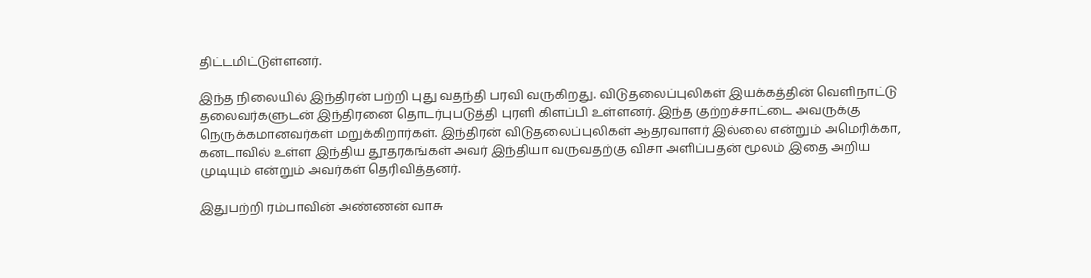திட்டமிட்டுள்ளனர்.

இந்த நிலையில் இந்திரன் பற்றி புது வதந்தி பரவி வருகிறது. விடுதலைப்புலிகள் இயக்கத்தின் வெளிநாட்டு தலைவர்களுடன் இந்திரனை தொடர்புபடுத்தி புரளி கிளப்பி உள்ளனர். இந்த குற்றச்சாட்டை அவருக்கு நெருக்கமானவர்கள் மறுக்கிறார்கள். இந்திரன் விடுதலைப்புலிகள் ஆதரவாளர் இல்லை என்றும் அமெரிக்கா, கனடாவில் உள்ள இந்திய தூதரகங்கள் அவர் இந்தியா வருவதற்கு விசா அளிப்பதன் மூலம் இதை அறிய முடியும் என்றும் அவர்கள் தெரிவித்தனர்.

இதுபற்றி ரம்பாவின் அண்ணன் வாசு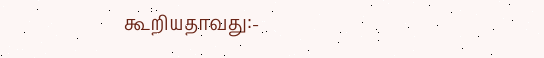கூறியதாவது:-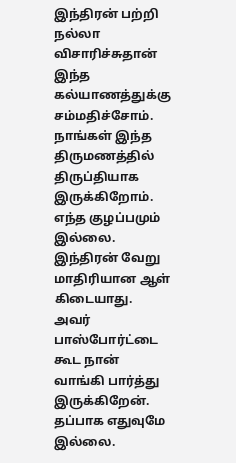இந்திரன் பற்றி நல்லா விசாரிச்சுதான் இந்த கல்யாணத்துக்கு சம்மதிச்சோம். நாங்கள் இந்த திருமணத்தில் திருப்தியாக இருக்கிறோம். எந்த குழப்பமும் இல்லை. இந்திரன் வேறு மாதிரியான ஆள் கிடையாது. அவர் பாஸ்போர்ட்டை கூட நான் வாங்கி பார்த்து இருக்கிறேன். தப்பாக எதுவுமே இல்லை.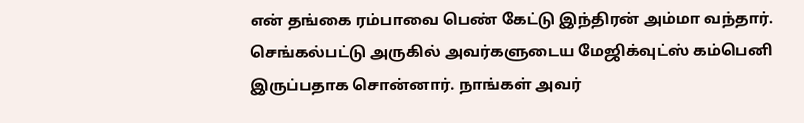என் தங்கை ரம்பாவை பெண் கேட்டு இந்திரன் அம்மா வந்தார். செங்கல்பட்டு அருகில் அவர்களுடைய மேஜிக்வுட்ஸ் கம்பெனி இருப்பதாக சொன்னார். நாங்கள் அவர்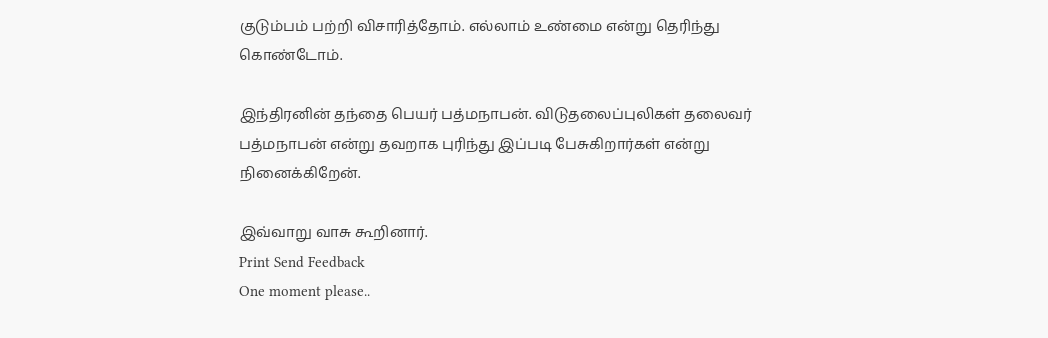குடும்பம் பற்றி விசாரித்தோம். எல்லாம் உண்மை என்று தெரிந்து கொண்டோம்.

இந்திரனின் தந்தை பெயர் பத்மநாபன். விடுதலைப்புலிகள் தலைவர் பத்மநாபன் என்று தவறாக புரிந்து இப்படி பேசுகிறார்கள் என்று நினைக்கிறேன்.

இவ்வாறு வாசு கூறினார்.
Print Send Feedback
One moment please..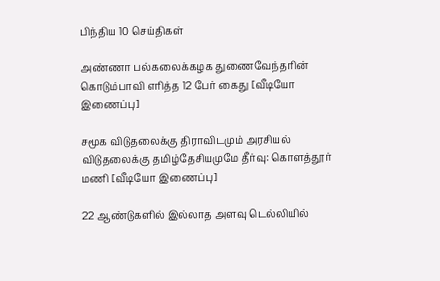பிந்திய 10 செய்திகள்

அண்ணா பல்கலைக்கழக துணைவேந்தரின் கொடும்பாவி எரித்த 12 பேர் கைது [வீடியோ இணைப்பு]

சமூக விடுதலைக்கு திராவிடமும் அரசியல் விடுதலைக்கு தமிழ்தேசியமுமே தீர்வு: கொளத்தூர் மணி [வீடியோ இணைப்பு]

22 ஆண்டுகளில் இல்லாத அளவு டெல்லியில்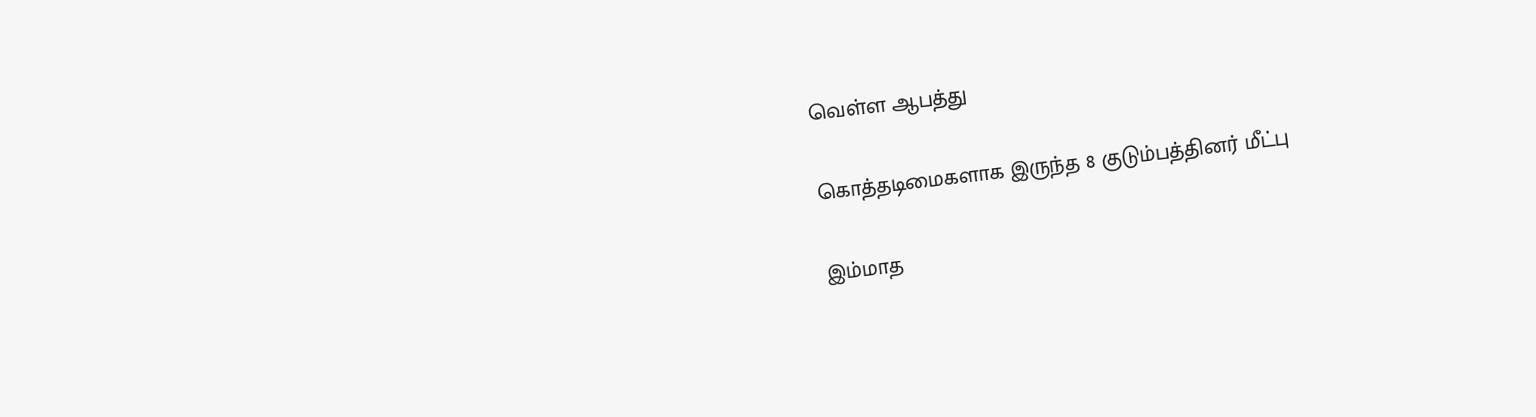வெள்ள ஆபத்து

கொத்தடிமைகளாக இருந்த 8 குடும்பத்தினர் மீட்பு

இம்மாத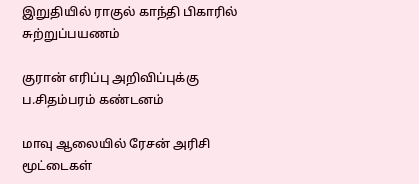இறுதியில் ராகுல் காந்தி பிகாரில் சுற்றுப்பயணம்

குரான் எரிப்பு அறிவிப்புக்கு ப.சிதம்பரம் கண்டனம்

மாவு ஆலையில் ரேசன் அரிசி மூட்டைகள்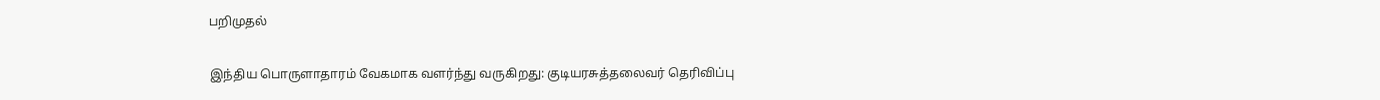பறிமுதல்

இந்திய பொருளாதாரம் வேகமாக வளர்ந்து வருகிறது: குடியரசுத்தலைவர் தெரிவிப்பு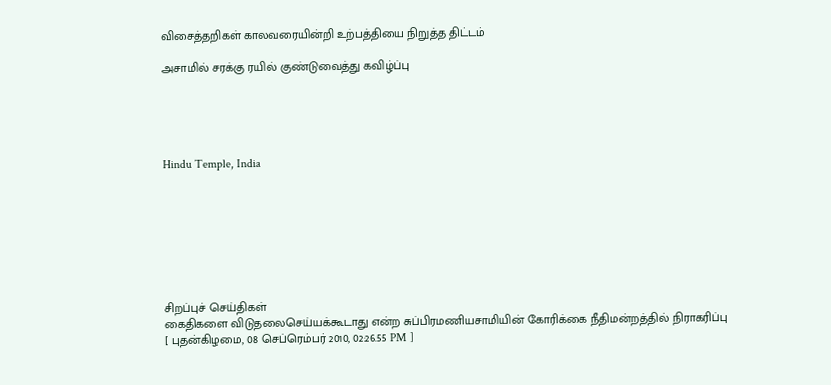விசைத்தறிகள் காலவரையின்றி உற்பத்தியை நிறுத்த திட்டம்

அசாமில் சரக்கு ரயில் குண்டுவைத்து கவிழ்ப்பு





Hindu Temple, India








சிறப்புச் செய்திகள்
கைதிகளை விடுதலைசெய்யக்கூடாது என்ற சுப்பிரமணியசாமியின் கோரிக்கை நீதிமன்றத்தில் நிராகரிப்பு
[ புதன்கிழமை, 08 செப்ரெம்பர் 2010, 02:26.55 PM ]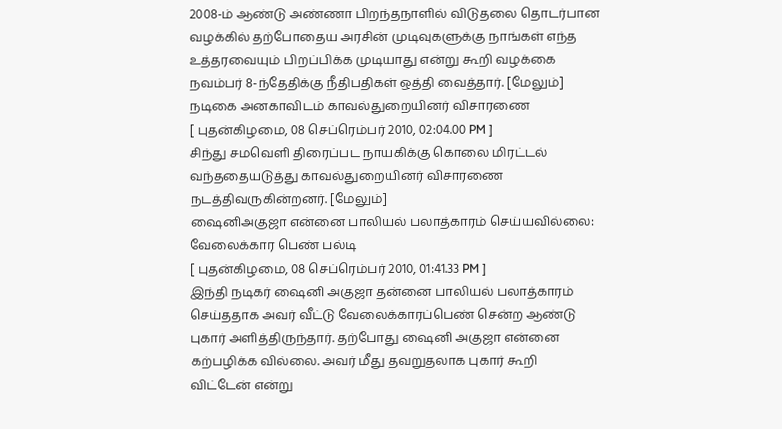2008-ம் ஆண்டு அண்ணா பிறந்தநாளில் விடுதலை தொடர்பான வழக்கில் தற்போதைய அரசின் முடிவுகளுக்கு நாங்கள் எந்த உத்தரவையும் பிறப்பிக்க முடியாது என்று கூறி வழக்கை நவம்பர் 8-ந்தேதிக்கு நீதிபதிகள் ஒத்தி வைத்தார். [மேலும்]
நடிகை அனகாவிடம் காவல்துறையினர் விசாரணை
[ புதன்கிழமை, 08 செப்ரெம்பர் 2010, 02:04.00 PM ]
சிந்து சமவெளி திரைப்பட நாயகிக்கு கொலை மிரட்டல் வந்ததையடுத்து காவல்துறையினர் விசாரணை நடத்திவருகின்றனர். [மேலும்]
ஷைனிஅகுஜா என்னை பாலியல் பலாத்காரம் செய்யவில்லை: வேலைக்கார பெண் பல்டி
[ புதன்கிழமை, 08 செப்ரெம்பர் 2010, 01:41.33 PM ]
இந்தி நடிகர் ஷைனி அகுஜா தன்னை பாலியல் பலாத்காரம் செய்ததாக அவர் வீட்டு வேலைக்காரப்பெண் சென்ற ஆண்டு புகார் அளித்திருந்தார். தற்போது ஷைனி அகுஜா என்னை கற்பழிக்க வில்லை. அவர் மீது தவறுதலாக புகார் கூறி விட்டேன் என்று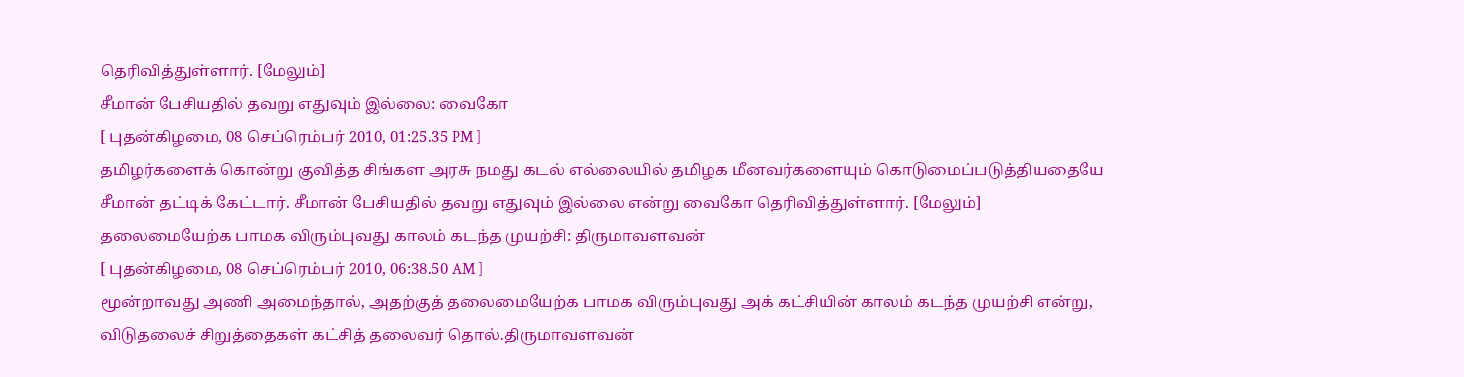தெரிவித்துள்ளார். [மேலும்]
சீமான் பேசியதில் தவறு எதுவும் இல்லை: வைகோ
[ புதன்கிழமை, 08 செப்ரெம்பர் 2010, 01:25.35 PM ]
தமிழர்களைக் கொன்று குவித்த சிங்கள அரசு நமது கடல் எல்லையில் தமிழக மீனவர்களையும் கொடுமைப்படுத்தியதையே சீமான் தட்டிக் கேட்டார். சீமான் பேசியதில் தவறு எதுவும் இல்லை என்று வைகோ தெரிவித்துள்ளார். [மேலும்]
தலைமையேற்க பாமக விரும்புவது காலம் கடந்த முயற்சி: திருமாவளவன்
[ புதன்கிழமை, 08 செப்ரெம்பர் 2010, 06:38.50 AM ]
மூன்றாவது அணி அமைந்தால், அதற்குத் தலைமையேற்க பாமக விரும்புவது அக் கட்சியின் காலம் கடந்த முயற்சி என்று, விடுதலைச் சிறுத்தைகள் கட்சித் தலைவர் தொல்.திருமாவளவன்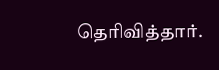தெரிவித்தார்.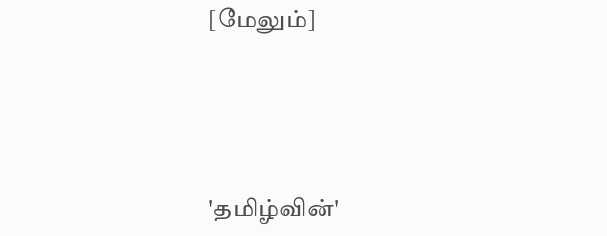[மேலும்]




'தமிழ்வின்'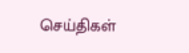செய்திகள்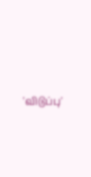'விடுப்பு'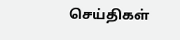செய்திகள்